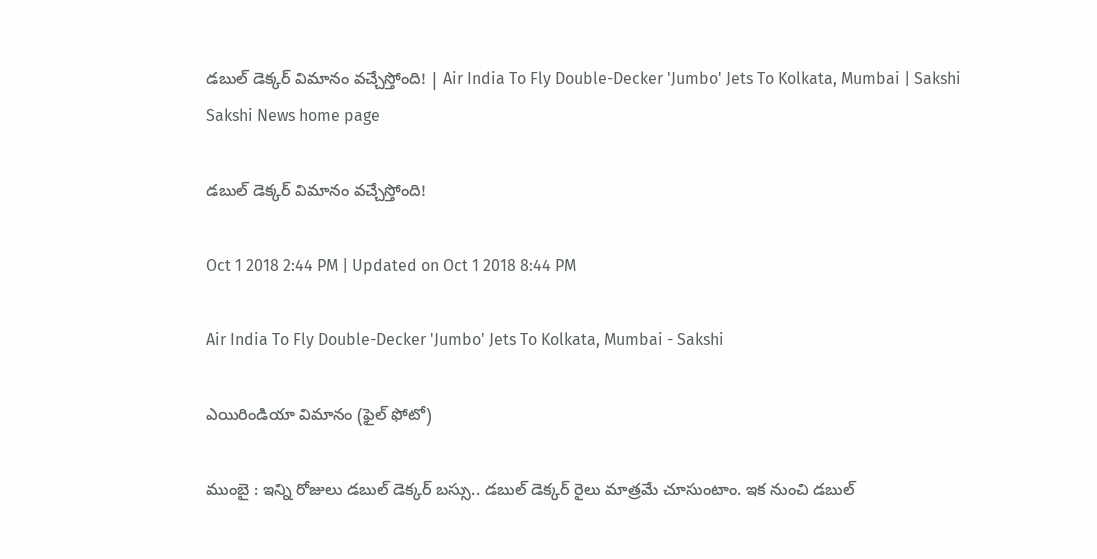డబుల్‌ డెక్కర్‌ విమానం వచ్చేస్తోంది! | Air India To Fly Double-Decker 'Jumbo' Jets To Kolkata, Mumbai | Sakshi
Sakshi News home page

డబుల్‌ డెక్కర్‌ విమానం వచ్చేస్తోంది!

Oct 1 2018 2:44 PM | Updated on Oct 1 2018 8:44 PM

Air India To Fly Double-Decker 'Jumbo' Jets To Kolkata, Mumbai - Sakshi

ఎయిరిండియా విమానం (ఫైల్‌ ఫోటో)

ముంబై : ఇన్ని రోజులు డబుల్ డెక్కర్‌ బస్సు.. డబుల్‌ డెక్కర్‌ రైలు మాత్రమే చూసుంటాం. ఇక నుంచి డబుల్‌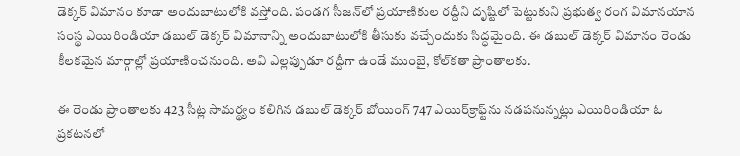డెక్కర్‌ విమానం కూడా అందుబాటులోకి వస్తోంది. పండగ సీజన్‌లో ప్రయాణికుల రద్దీని దృష్టిలో పెట్టుకుని ప్రభుత్వ రంగ విమానయాన సంస్థ ఎయిరిండియా డబుల్‌ డెక్కర్‌ విమానాన్ని అందుబాటులోకి తీసుకు వచ్చేందుకు సిద్ధమైంది. ఈ డబుల్‌ డెక్కర్‌ విమానం రెండు కీలకమైన మార్గాల్లో ప్రయాణించనుంది. అవి ఎల్లప్పుడూ రద్దీగా ఉండే ముంబై, కోల్‌కతా ప్రాంతాలకు.

ఈ రెండు ప్రాంతాలకు 423 సీట్ల సామర్థ్యం కలిగిన డబుల్‌ డెక్కర్‌ బోయింగ్‌ 747 ఎయిర్‌క్రాఫ్ట్‌ను నడపనున్నట్లు ఎయిరిండియా ఓ ప్రకటనలో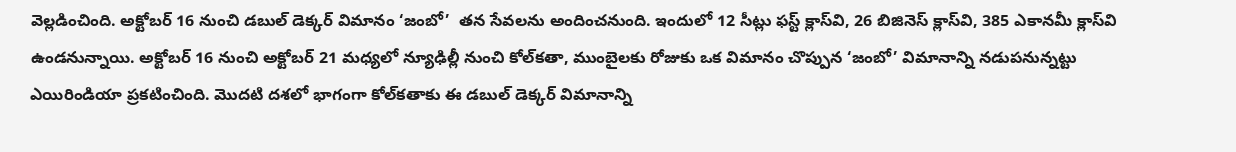వెల్లడించింది. అక్టోబర్‌ 16 నుంచి డబుల్‌ డెక్కర్‌ విమానం ‘జంబో’  తన సేవలను అందించనుంది. ఇందులో 12 సీట్లు ఫస్ట్‌ క్లాస్‌వి, 26 బిజినెస్ క్లాస్‌వి‌, 385 ఎకానమీ క్లాస్‌వి ఉండనున్నాయి. అక్టోబర్‌ 16 నుంచి అక్టోబర్‌ 21 మధ్యలో న్యూఢిల్లీ నుంచి కోల్‌కతా, ముంబైలకు రోజుకు ఒక విమానం చొప్పున ‘జంబో’ విమానాన్ని నడుపనున్నట్టు ఎయిరిండియా ప్రకటించింది. మొదటి దశలో భాగంగా కోల్‌కతాకు ఈ డబుల్‌ డెక్కర్‌ విమానాన్ని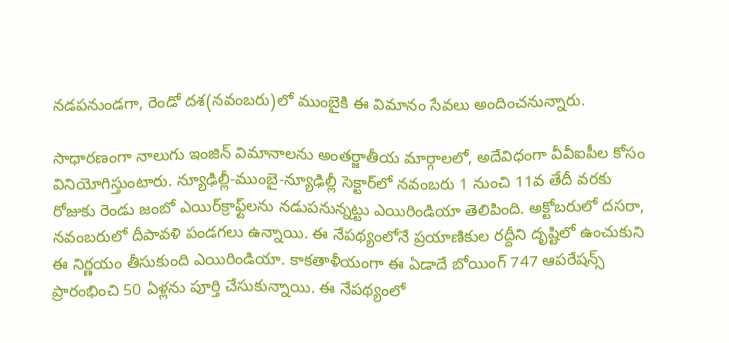నడపనుండగా, రెండో దశ(నవంబరు)లో ముంబైకి ఈ విమానం సేవలు అందించనున్నారు.

సాధారణంగా నాలుగు ఇంజిన్‌ విమానాలను అంతర్జాతీయ మార్గాలలో, అదేవిధంగా వీవీఐపీల కోసం వినియోగిస్తుంటారు. న్యూఢిల్లీ-ముంబై-న్యూఢిల్లీ సెక్టార్‌లో నవంబరు 1 నుంచి 11వ తేదీ వరకు రోజుకు రెండు జంబో ఎయిర్‌క్రాఫ్ట్‌లను నడుపనున్నట్టు ఎయిరిండియా తెలిపింది. అక్టోబరులో దసరా, నవంబరులో దీపావళి పండగలు ఉన్నాయి. ఈ నేపథ్యంలోనే ప్రయాణికుల రద్దీని దృష్టిలో ఉంచుకుని ఈ నిర్ణయం తీసుకుంది ఎయిరిండియా. కాకతాళీయంగా ఈ ఏడాదే బోయింగ్‌ 747 ఆపరేషన్స్‌ ప్రారంభించి 50 ఏళ్లను పూర్తి చేసుకున్నాయి. ఈ నేపథ్యంలో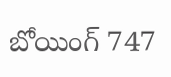బోయింగ్‌ 747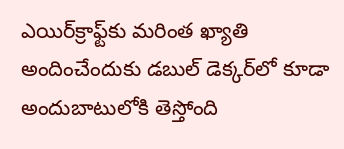ఎయిర్‌క్రాఫ్ట్‌కు మరింత ఖ్యాతి అందించేందుకు డబుల్‌ డెక్కర్‌లో కూడా అందుబాటులోకి తెస్తోంది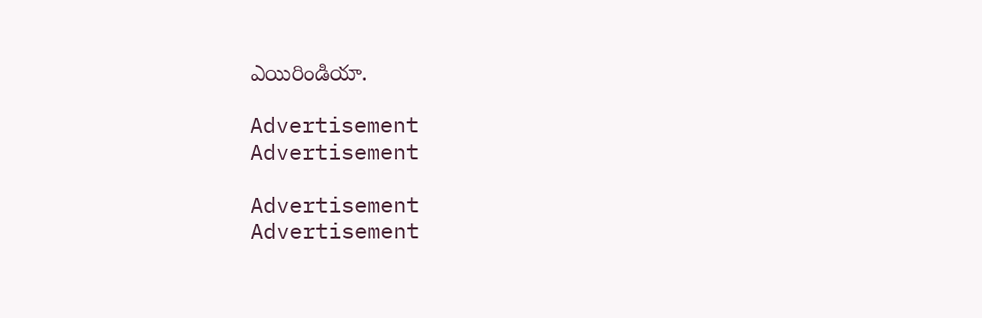ఎయిరిండియా.

Advertisement
Advertisement

Advertisement
Advertisement